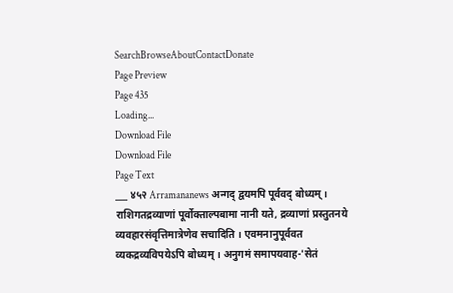SearchBrowseAboutContactDonate
Page Preview
Page 435
Loading...
Download File
Download File
Page Text
___ ४५२ Arramananews अन्गद् द्वयमपि पूर्ववद् बोध्यम् । राशिगतद्रव्याणां पूर्वोक्ताल्पबामा नानी यते, द्रव्याणां प्रस्तुतनये व्यवहारसंवृत्तिमात्रेणेव सचादिति । एवमनानुपूर्ववत व्यकद्रव्यविपयेऽपि बोध्यम् । अनुगमं समापयवाह-'सेतं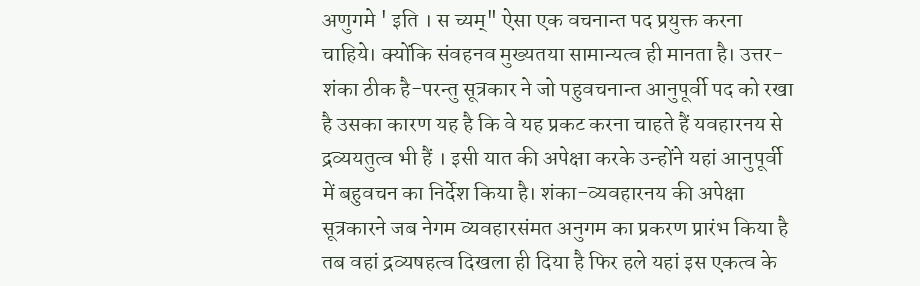अणुगमे ' इति । स च्यम्" ऐसा एक वचनान्त पद प्रयुक्त करना चाहिये। क्योंकि संवहनव मुख्यतया सामान्यत्व ही मानता है। उत्तर-शंका ठीक है-परन्तु सूत्रकार ने जो पहुवचनान्त आनुपूर्वी पद को रखा है उसका कारण यह है कि वे यह प्रकट करना चाहते हैं यवहारनय से द्रव्ययतुत्व भी हैं । इसी यात की अपेक्षा करके उन्होंने यहां आनुपूर्वी में बहुवचन का निर्देश किया है। शंका-व्यवहारनय की अपेक्षा सूत्रकारने जब नेगम व्यवहारसंमत अनुगम का प्रकरण प्रारंभ किया है तब वहां द्रव्यषहत्व दिखला ही दिया है फिर हले यहां इस एकत्व के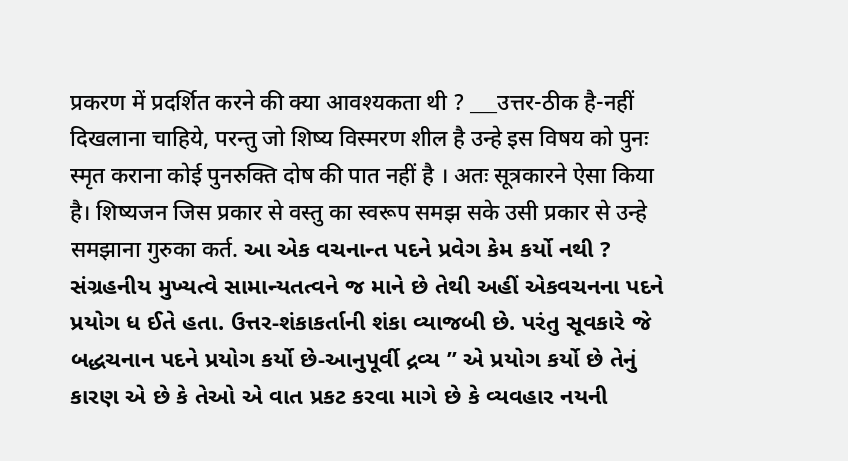प्रकरण में प्रदर्शित करने की क्या आवश्यकता थी ? ___उत्तर-ठीक है-नहीं दिखलाना चाहिये, परन्तु जो शिष्य विस्मरण शील है उन्हे इस विषय को पुनः स्मृत कराना कोई पुनरुक्ति दोष की पात नहीं है । अतः सूत्रकारने ऐसा किया है। शिष्यजन जिस प्रकार से वस्तु का स्वरूप समझ सके उसी प्रकार से उन्हे समझाना गुरुका कर्त. આ એક વચનાન્ત પદને પ્રવેગ કેમ કર્યો નથી ? સંગ્રહનીય મુખ્યત્વે સામાન્યતત્વને જ માને છે તેથી અહીં એકવચનના પદને પ્રયોગ ધ ઈતે હતા. ઉત્તર-શંકાકર્તાની શંકા વ્યાજબી છે. પરંતુ સૂવકારે જે બદ્ધચનાન પદને પ્રયોગ કર્યો છે-આનુપૂર્વી દ્રવ્ય ” એ પ્રયોગ કર્યો છે તેનું કારણ એ છે કે તેઓ એ વાત પ્રકટ કરવા માગે છે કે વ્યવહાર નયની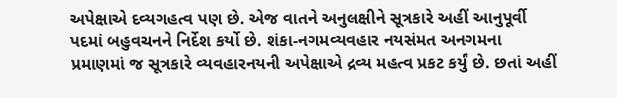અપેક્ષાએ દવ્યગહત્વ પણ છે. એજ વાતને અનુલક્ષીને સૂત્રકારે અહીં આનુપૂર્વી પદમાં બહુવચનને નિર્દેશ કર્યો છે. શંકા-નગમવ્યવહાર નયસંમત અનગમના પ્રમાણમાં જ સૂત્રકારે વ્યવહારનયની અપેક્ષાએ દ્રવ્ય મહત્વ પ્રકટ કર્યું છે. છતાં અહીં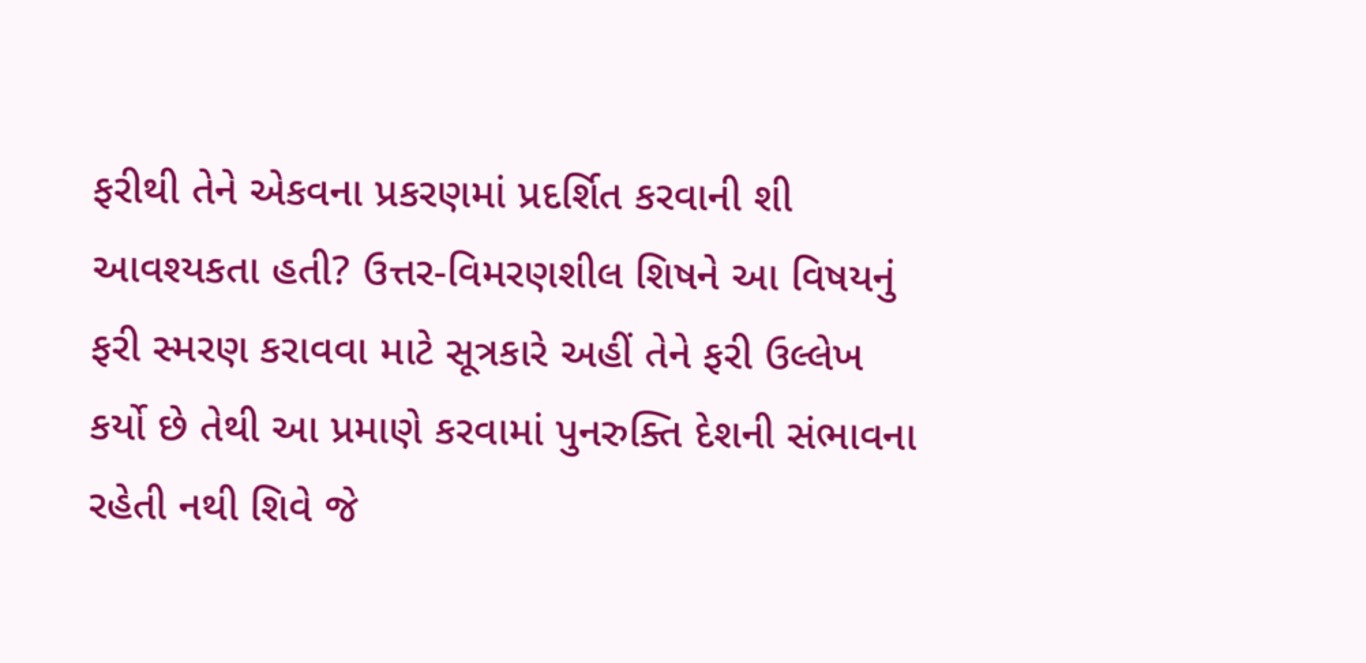ફરીથી તેને એકવના પ્રકરણમાં પ્રદર્શિત કરવાની શી આવશ્યકતા હતી? ઉત્તર-વિમરણશીલ શિષને આ વિષયનું ફરી સ્મરણ કરાવવા માટે સૂત્રકારે અહીં તેને ફરી ઉલ્લેખ કર્યો છે તેથી આ પ્રમાણે કરવામાં પુનરુક્તિ દેશની સંભાવના રહેતી નથી શિવે જે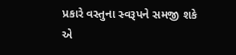પ્રકારે વસ્તુના સ્વરૂપને સમજી શકે એ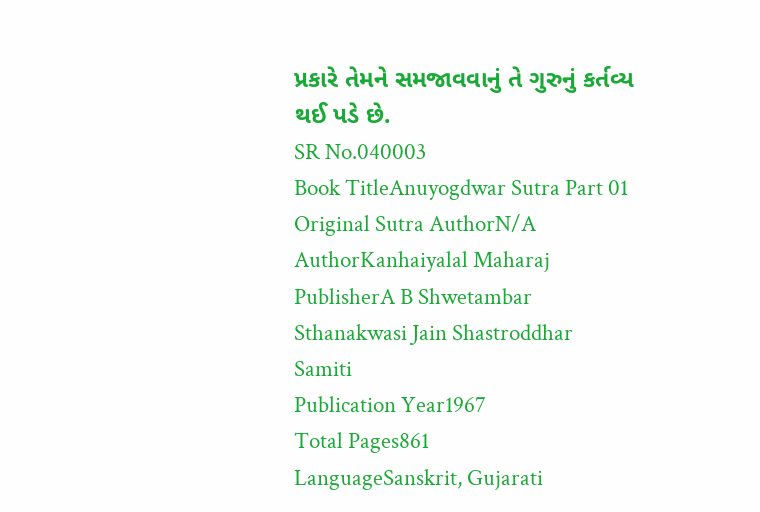પ્રકારે તેમને સમજાવવાનું તે ગુરુનું કર્તવ્ય થઈ પડે છે.
SR No.040003
Book TitleAnuyogdwar Sutra Part 01
Original Sutra AuthorN/A
AuthorKanhaiyalal Maharaj
PublisherA B Shwetambar Sthanakwasi Jain Shastroddhar Samiti
Publication Year1967
Total Pages861
LanguageSanskrit, Gujarati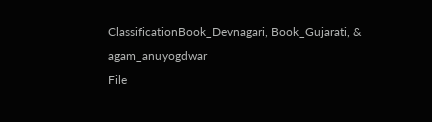ClassificationBook_Devnagari, Book_Gujarati, & agam_anuyogdwar
File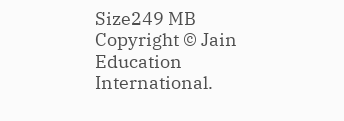Size249 MB
Copyright © Jain Education International.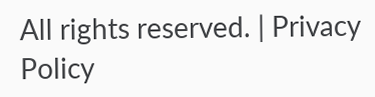All rights reserved. | Privacy Policy